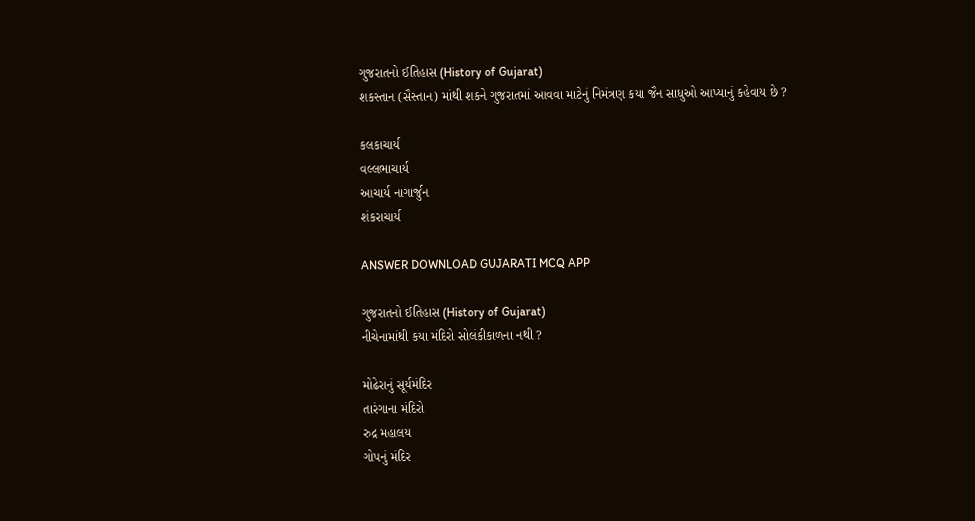ગુજરાતનો ઈતિહાસ (History of Gujarat)
શકસ્તાન (સૈસ્તાન) માંથી શકને ગુજરાતમાં આવવા માટેનું નિમંત્રણ કયા જૈન સાધુઓ આપ્યાનું કહેવાય છે ?

કલકાચાર્ય
વલ્લભાચાર્ય
આચાર્ય નાગાર્જુન
શંકરાચાર્ય

ANSWER DOWNLOAD GUJARATI MCQ APP

ગુજરાતનો ઈતિહાસ (History of Gujarat)
નીચેનામાંથી કયા મંદિરો સોલંકીકાળના નથી ?

મોઢેરાનું સૂર્યમંદિર
તારંગાના મંદિરો
રુદ્ર મહાલય
ગોપનું મંદિર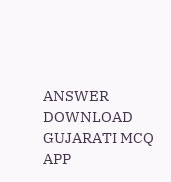ANSWER DOWNLOAD GUJARATI MCQ APP